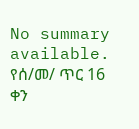No summary available.
የሰ/መ/ ጥር 16 ቀን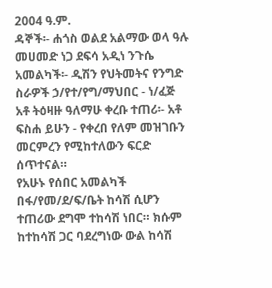2004 ዓ.ም.
ዳኞች፡- ሐጎስ ወልደ አልማው ወላ ዓሉ መሀመድ ነጋ ደፍሳ አዲነ ንጉሴ አመልካች፡- ዲሽን የህትመትና የንግድ ስራዎች ኃ/የተ/የግ/ማህበር - ነ/ፈጅ አቶ ትዕዛዙ ዓለማሁ ቀረቡ ተጠሪ፡- አቶ ፍስሐ ይሁን - የቀረበ የለም መዝገቡን መርምረን የሚከተለውን ፍርድ ሰጥተናል።
የአሁኑ የሰበር አመልካች በፋ/የመ/ደ/ፍ/ቤት ከሳሽ ሲሆን ተጠሪው ደግሞ ተከሳሽ ነበር። ክሱም ከተከሳሽ ጋር ባደረግነው ውል ከሳሽ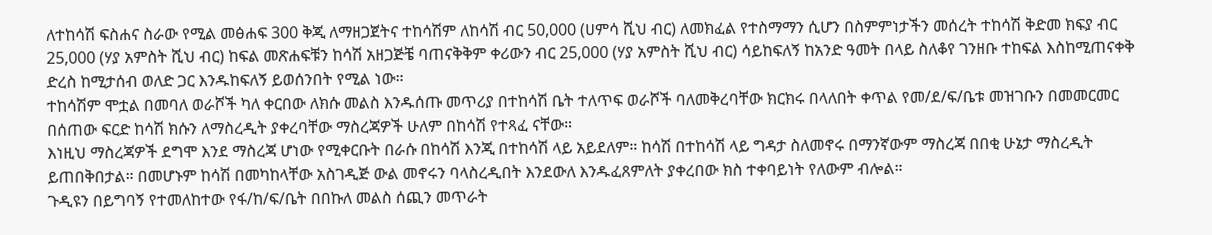ለተከሳሽ ፍስሐና ስራው የሚል መፅሐፍ 300 ቅጂ ለማዘጋጀትና ተከሳሽም ለከሳሽ ብር 50,000 (ሀምሳ ሺህ ብር) ለመክፈል የተስማማን ሲሆን በስምምነታችን መሰረት ተከሳሽ ቅድመ ክፍያ ብር 25,000 (ሃያ አምስት ሺህ ብር) ከፍል መጽሐፍቹን ከሳሽ አዘጋጅቼ ባጠናቅቅም ቀሪውን ብር 25,000 (ሃያ አምስት ሺህ ብር) ሳይከፍለኝ ከአንድ ዓመት በላይ ስለቆየ ገንዘቡ ተከፍል እስከሚጠናቀቅ ድረስ ከሚታሰብ ወለድ ጋር እንዱከፍለኝ ይወሰንበት የሚል ነው።
ተከሳሽም ሞቷል በመባለ ወራሾች ካለ ቀርበው ለክሱ መልስ እንዱሰጡ መጥሪያ በተከሳሽ ቤት ተለጥፍ ወራሾች ባለመቅረባቸው ክርክሩ በላለበት ቀጥል የመ/ደ/ፍ/ቤቱ መዝገቡን በመመርመር በሰጠው ፍርድ ከሳሽ ክሱን ለማስረዲት ያቀረባቸው ማስረጃዎች ሁለም በከሳሽ የተጻፈ ናቸው።
እነዚህ ማስረጃዎች ደግሞ እንደ ማስረጃ ሆነው የሚቀርቡት በራሱ በከሳሽ እንጂ በተከሳሽ ላይ አይደለም። ከሳሽ በተከሳሽ ላይ ግዳታ ስለመኖሩ በማንኛውም ማስረጃ በበቂ ሁኔታ ማስረዲት ይጠበቅበታል። በመሆኑም ከሳሽ በመካከላቸው አስገዲጅ ውል መኖሩን ባላስረዲበት እንደውለ እንዱፈጸምለት ያቀረበው ክስ ተቀባይነት የለውም ብሎል።
ጉዲዩን በይግባኝ የተመለከተው የፋ/ከ/ፍ/ቤት በበኩለ መልስ ሰጪን መጥራት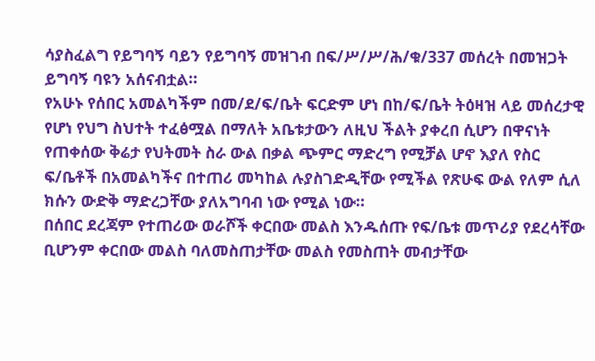ሳያስፈልግ የይግባኝ ባይን የይግባኝ መዝገብ በፍ/ሥ/ሥ/ሕ/ቁ/337 መሰረት በመዝጋት ይግባኝ ባዩን አሰናብቷል።
የአሁኑ የሰበር አመልካችም በመ/ደ/ፍ/ቤት ፍርድም ሆነ በከ/ፍ/ቤት ትዕዛዝ ላይ መሰረታዊ የሆነ የህግ ስህተት ተፈፅሟል በማለት አቤቱታውን ለዚህ ችልት ያቀረበ ሲሆን በዋናነት የጠቀሰው ቅሬታ የህትመት ስራ ውል በቃል ጭምር ማድረግ የሚቻል ሆኖ እያለ የስር ፍ/ቤቶች በአመልካችና በተጠሪ መካከል ሉያስገድዲቸው የሚችል የጽሁፍ ውል የለም ሲለ ክሱን ውድቅ ማድረጋቸው ያለአግባብ ነው የሚል ነው።
በሰበር ደረጃም የተጠሪው ወራሾች ቀርበው መልስ እንዱሰጡ የፍ/ቤቱ መጥሪያ የደረሳቸው ቢሆንም ቀርበው መልስ ባለመስጠታቸው መልስ የመስጠት መብታቸው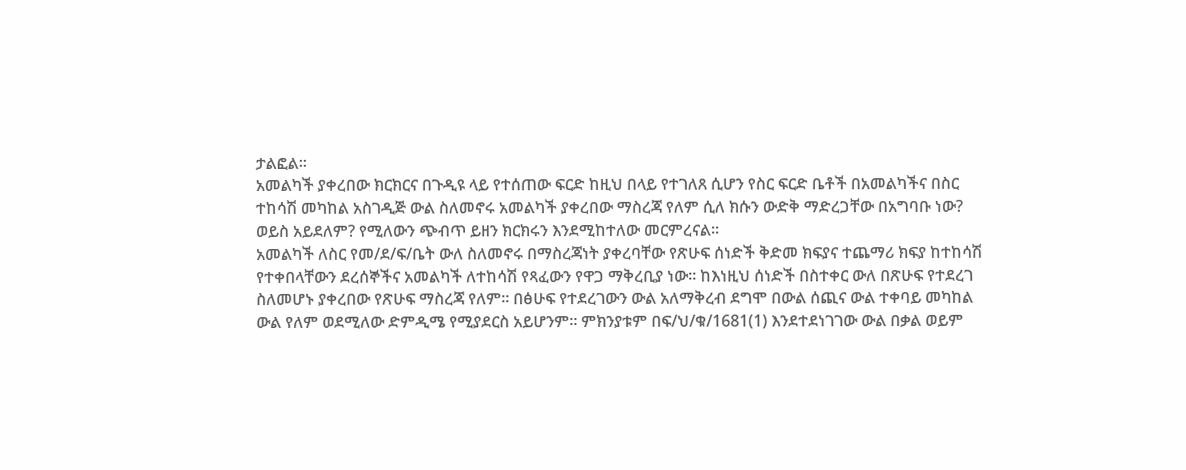ታልፎል።
አመልካች ያቀረበው ክርክርና በጉዲዩ ላይ የተሰጠው ፍርድ ከዚህ በላይ የተገለጸ ሲሆን የስር ፍርድ ቤቶች በአመልካችና በስር ተከሳሽ መካከል አስገዲጅ ውል ስለመኖሩ አመልካች ያቀረበው ማስረጃ የለም ሲለ ክሱን ውድቅ ማድረጋቸው በአግባቡ ነው? ወይስ አይደለም? የሚለውን ጭብጥ ይዘን ክርክሩን እንደሚከተለው መርምረናል።
አመልካች ለስር የመ/ደ/ፍ/ቤት ውለ ስለመኖሩ በማስረጃነት ያቀረባቸው የጽሁፍ ሰነድች ቅድመ ክፍያና ተጨማሪ ክፍያ ከተከሳሽ የተቀበላቸውን ደረሰኞችና አመልካች ለተከሳሽ የጻፈውን የዋጋ ማቅረቢያ ነው። ከእነዚህ ሰነድች በስተቀር ውለ በጽሁፍ የተደረገ ስለመሆኑ ያቀረበው የጽሁፍ ማስረጃ የለም። በፅሁፍ የተደረገውን ውል አለማቅረብ ደግሞ በውል ሰጪና ውል ተቀባይ መካከል ውል የለም ወደሚለው ድምዲሜ የሚያደርስ አይሆንም። ምክንያቱም በፍ/ህ/ቁ/1681(1) እንደተደነገገው ውል በቃል ወይም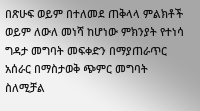በጽሁፍ ወይም በተለመደ ጠቅላላ ምልክቶች ወይም ለውለ መነሻ ከሆነው ምክንያት የተነሳ ግዳታ መግባት መፍቀድን በማያጠራጥር አሰራር በማስታወቅ ጭምር መግባት ስለሚቻል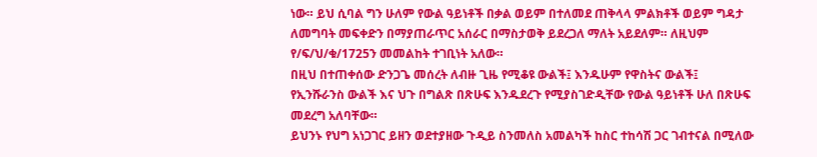ነው። ይህ ሲባል ግን ሁለም የውል ዓይነቶች በቃል ወይም በተለመደ ጠቅላላ ምልክቶች ወይም ግዳታ ለመግባት መፍቀድን በማያጠራጥር አሰራር በማስታወቅ ይደረጋለ ማለት አይደለም። ለዚህም የ/ፍ/ህ/ቁ/1725ን መመልከት ተገቢነት አለው።
በዚህ በተጠቀሰው ድንጋጌ መሰረት ለብዙ ጊዜ የሚቆዩ ውልች፤ እንዱሁም የዋስትና ውልች፤
የኢንሹራንስ ውልች እና ህጉ በግልጽ በጽሁፍ እንዱደረጉ የሚያስገድዲቸው የውል ዓይነቶች ሁለ በጽሁፍ መደረግ አለባቸው።
ይህንኑ የህግ አነጋገር ይዘን ወደተያዘው ጉዲይ ስንመለስ አመልካች ከስር ተከሳሽ ጋር ገብተናል በሚለው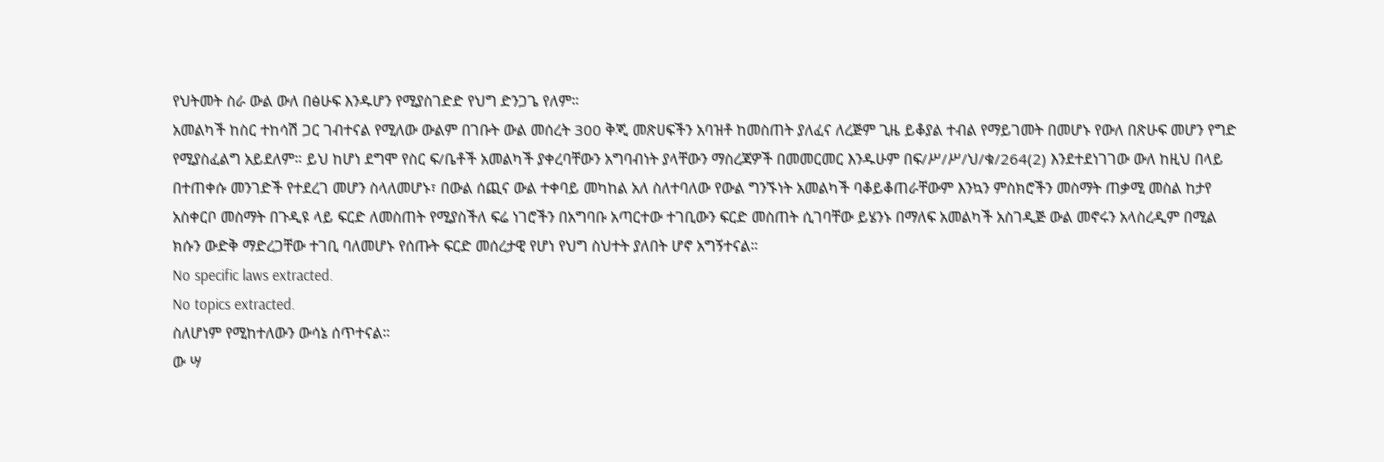የህትመት ስራ ውል ውለ በፅሁፍ እንዱሆን የሚያስገድድ የህግ ድንጋጌ የለም።
አመልካች ከስር ተከሳሽ ጋር ገብተናል የሚለው ውልም በገቡት ውል መሰረት 300 ቅጂ መጽሀፍችን አባዝቶ ከመስጠት ያለፈና ለረጅም ጊዜ ይቆያል ተብል የማይገመት በመሆኑ የውለ በጽሁፍ መሆን የግድ የሚያስፈልግ አይደለም። ይህ ከሆነ ደግሞ የስር ፍ/ቤቶች አመልካች ያቀረባቸውን አግባብነት ያላቸውን ማስረጃዎች በመመርመር እንዱሁም በፍ/ሥ/ሥ/ህ/ቁ/264(2) እንደተደነገገው ውለ ከዚህ በላይ በተጠቀሱ መንገድች የተደረገ መሆን ስላለመሆኑ፣ በውል ሰጪና ውል ተቀባይ መካከል አለ ስለተባለው የውል ግንኙነት አመልካች ባቆይቆጠራቸውም እንኳን ምስክሮችን መስማት ጠቃሚ መስል ከታየ አስቀርቦ መስማት በጉዲዩ ላይ ፍርድ ለመስጠት የሚያስችለ ፍሬ ነገሮችን በአግባቡ አጣርተው ተገቢውን ፍርድ መስጠት ሲገባቸው ይሄንኑ በማለፍ አመልካች አስገዲጅ ውል መኖሩን አላስረዲም በሚል ክሱን ውድቅ ማድረጋቸው ተገቢ ባለመሆኑ የሰጡት ፍርድ መሰረታዊ የሆነ የህግ ስህተት ያለበት ሆኖ አግኝተናል።
No specific laws extracted.
No topics extracted.
ስለሆነም የሚከተለውን ውሳኔ ሰጥተናል።
ው ሣ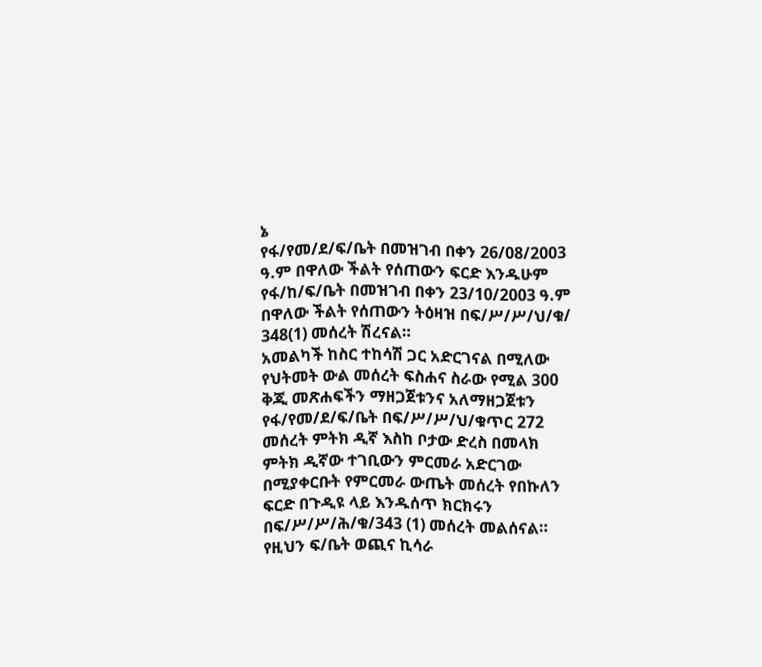ኔ
የፋ/የመ/ደ/ፍ/ቤት በመዝገብ በቀን 26/08/2003 ዓ.ም በዋለው ችልት የሰጠውን ፍርድ እንዱሁም የፋ/ከ/ፍ/ቤት በመዝገብ በቀን 23/10/2003 ዓ.ም በዋለው ችልት የሰጠውን ትዕዛዝ በፍ/ሥ/ሥ/ህ/ቁ/ 348(1) መሰረት ሽረናል።
አመልካች ከስር ተከሳሽ ጋር አድርገናል በሚለው የህትመት ውል መሰረት ፍስሐና ስራው የሚል 300 ቅጂ መጽሐፍችን ማዘጋጀቱንና አለማዘጋጀቱን የፋ/የመ/ደ/ፍ/ቤት በፍ/ሥ/ሥ/ህ/ቁጥር 272 መሰረት ምትክ ዲኛ እስከ ቦታው ድረስ በመላክ ምትክ ዲኛው ተገቢውን ምርመራ አድርገው በሚያቀርቡት የምርመራ ውጤት መሰረት የበኩለን ፍርድ በጉዲዩ ላይ እንዱሰጥ ክርክሩን በፍ/ሥ/ሥ/ሕ/ቁ/343 (1) መሰረት መልሰናል።
የዚህን ፍ/ቤት ወጪና ኪሳራ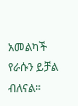አመልካች የራሱን ይቻል ብለናል።